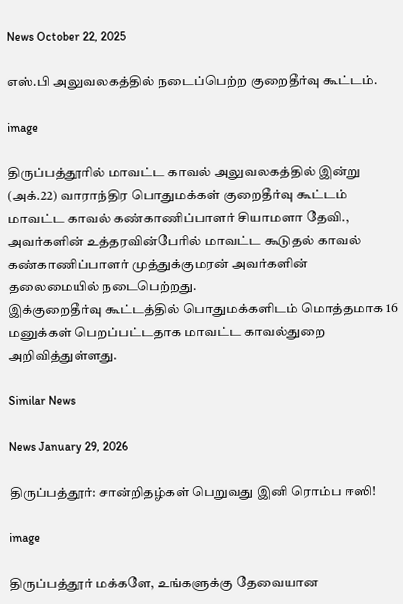News October 22, 2025

எஸ்.பி அலுவலகத்தில் நடைப்பெற்ற குறைதீர்வு கூட்டம்.

image

திருப்பத்தூரில் மாவட்ட காவல் அலுவலகத்தில் இன்று (அக்.22) வாராந்திர பொதுமக்கள் குறைதீர்வு கூட்டம் மாவட்ட காவல் கண்காணிப்பாளர் சியாமளா தேவி., அவர்களின் உத்தரவின்பேரில் மாவட்ட கூடுதல் காவல் கண்காணிப்பாளர் முத்துக்குமரன் அவர்களின் தலைமையில் நடைபெற்றது.
இக்குறைதீர்வு கூட்டத்தில் பொதுமக்களிடம் மொத்தமாக 16 மனுக்கள் பெறப்பட்டதாக மாவட்ட காவல்துறை அறிவித்துள்ளது.

Similar News

News January 29, 2026

திருப்பத்தூர்: சான்றிதழ்கள் பெறுவது இனி ரொம்ப ஈஸி!

image

திருப்பத்தூர் மக்களே, உங்களுக்கு தேவையான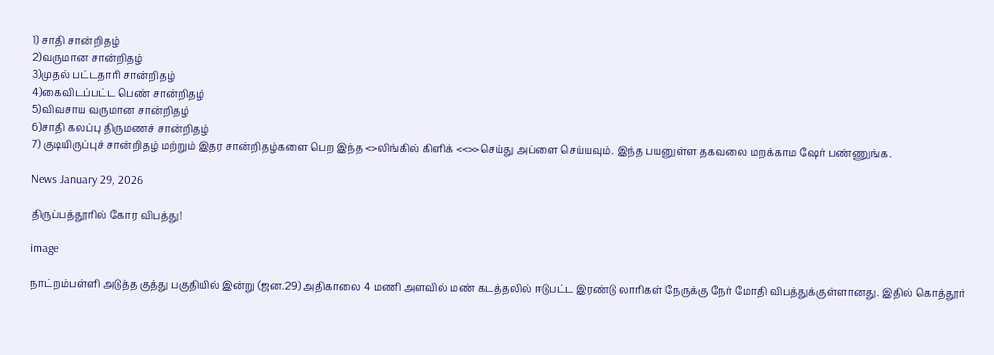1) சாதி சான்றிதழ்
2)வருமான சான்றிதழ்
3)முதல் பட்டதாரி சான்றிதழ்
4)கைவிடப்பட்ட பெண் சான்றிதழ்
5)விவசாய வருமான சான்றிதழ்
6)சாதி கலப்பு திருமணச் சான்றிதழ்
7) குடியிருப்புச் சான்றிதழ் மற்றும் இதர சான்றிதழ்களை பெற இந்த <>லிங்கில் கிளிக் <<>>செய்து அப்ளை செய்யவும். இந்த பயனுள்ள தகவலை மறக்காம ஷேர் பண்ணுங்க.

News January 29, 2026

திருப்பத்தூரில் கோர விபத்து!

image

நாட்றம்பள்ளி அடுத்த குத்து பகுதியில் இன்று (ஜன.29) அதிகாலை 4 மணி அளவில் மண் கடத்தலில் ஈடுபட்ட இரண்டு லாரிகள் நேருக்கு நேர் மோதி விபத்துக்குள்ளானது. இதில் கொத்தூர்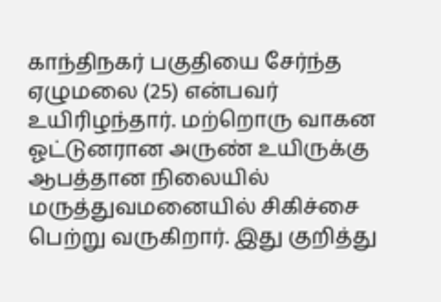காந்திநகர் பகுதியை சேர்ந்த ஏழுமலை (25) என்பவர் உயிரிழந்தார். மற்றொரு வாகன ஓட்டுனரான அருண் உயிருக்கு ஆபத்தான நிலையில் மருத்துவமனையில் சிகிச்சை பெற்று வருகிறார். இது குறித்து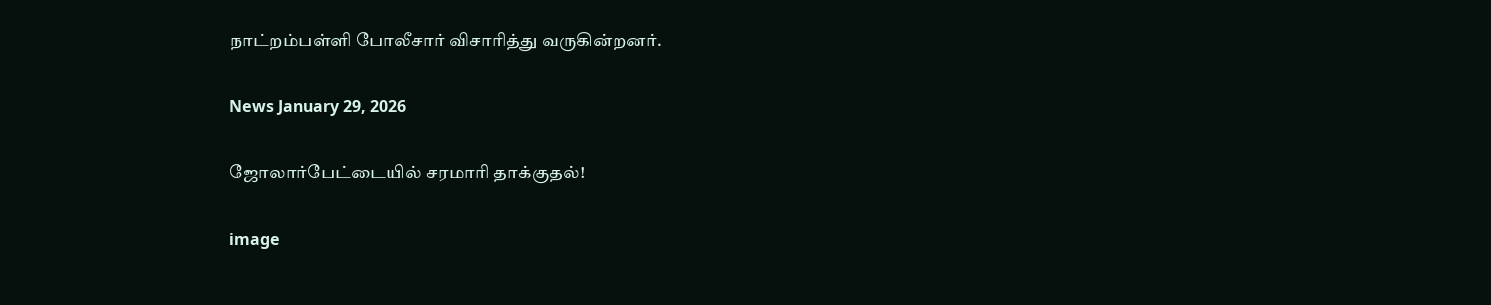நாட்றம்பள்ளி போலீசார் விசாரித்து வருகின்றனர்.

News January 29, 2026

ஜோலார்பேட்டையில் சரமாரி தாக்குதல்!

image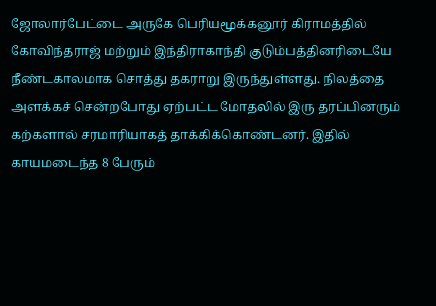ஜோலார்பேட்டை அருகே பெரியமூக்கனூர் கிராமத்தில் கோவிந்தராஜ் மற்றும் இந்திராகாந்தி குடும்பத்தினரிடையே நீண்டகாலமாக சொத்து தகராறு இருந்துள்ளது. நிலத்தை அளக்கச் சென்றபோது ஏற்பட்ட மோதலில் இரு தரப்பினரும் கற்களால் சரமாரியாகத் தாக்கிக்கொண்டனர். இதில் காயமடைந்த 8 பேரும்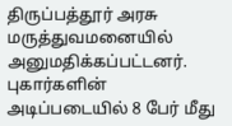திருப்பத்தூர் அரசு மருத்துவமனையில் அனுமதிக்கப்பட்டனர். புகார்களின் அடிப்படையில் 8 பேர் மீது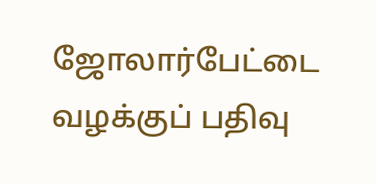ஜோலார்பேட்டை வழக்குப் பதிவு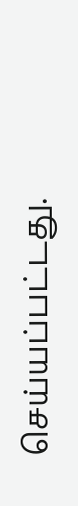செய்யப்பட்டது.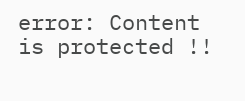error: Content is protected !!